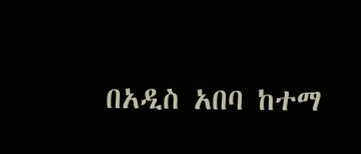በአዲስ አበባ ከተማ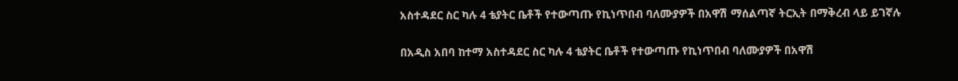አስተዳደር ስር ካሉ 4 ቴያትር ቤቶች የተውጣጡ የኪነጥበብ ባለሙያዎች በአዋሽ ማሰልጣኛ ትርኢት በማቅረብ ላይ ይገኛሉ

በአዲስ አበባ ከተማ አስተዳደር ስር ካሉ 4 ቴያትር ቤቶች የተውጣጡ የኪነጥበብ ባለሙያዎች በአዋሽ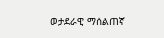ወታደራዊ ማሰልጠኛ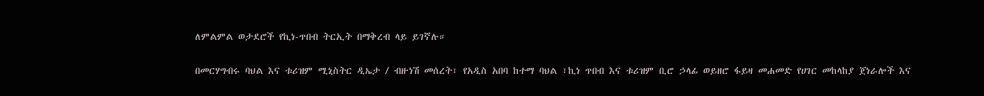ለምልምል ወታደሮች የኪነ-ጥበብ ትርኢት በማቅረብ ላይ ይገኛሉ።

በመርሃግብሩ ባህል እና ቱሪዝም ሚኒስትር ዲኤታ / ብዙነሽ መሰረት፣ የአዲስ አበባ ከተማ ባህል ፣ኪነ ጥበብ እና ቱሪዝም ቢሮ ኃላፊ ወይዘሮ ፋይዛ መሐመድ የሀገር መከላከያ ጀነራሎች እና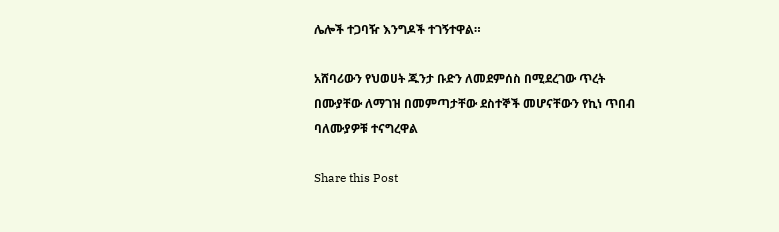ሌሎች ተጋባዥ እንግዶች ተገኝተዋል።

አሸባሪውን የህወሀት ጁንታ ቡድን ለመደምሰስ በሚደረገው ጥረት በሙያቸው ለማገዝ በመምጣታቸው ደስተኞች መሆናቸውን የኪነ ጥበብ ባለሙያዎቹ ተናግረዋል

Share this Post